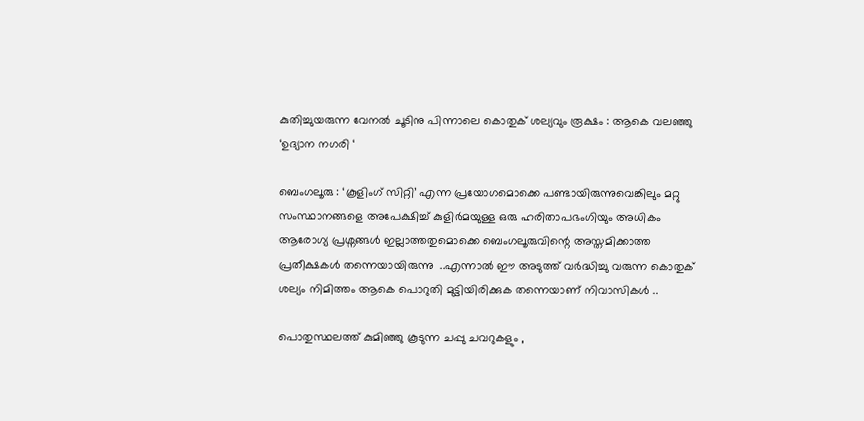കുതിച്ചുയരുന്ന വേനല്‍ ചൂടിനു പിന്നാലെ കൊതുക് ശല്യവും രൂക്ഷം : ആകെ വലഞ്ഞു ‘ഉദ്യാന നഗരി ‘

ബെംഗലൂരു : ‘കൂളിംഗ് സിറ്റി’ എന്ന പ്രയോഗമൊക്കെ പണ്ടായിരുന്നുവെങ്കിലും മറ്റു സംസ്ഥാനങ്ങളെ അപേക്ഷിച്ച് കുളിര്‍മയുള്ള ഒരു ഹരിതാപഭംഗിയും അധികം ആരോഗ്യ പ്രശ്നങ്ങള്‍ ഇല്ലാത്തതുമൊക്കെ ബെംഗലൂരുവിന്റെ അസ്തമിക്കാത്ത പ്രതീക്ഷകള്‍ തന്നെയായിരുന്നു  ..എന്നാല്‍ ഈ അടുത്ത് വര്‍ദ്ധിച്ചു വരുന്ന കൊതുക് ശല്യം നിമിത്തം ആകെ പൊറുതി മുട്ടിയിരിക്കുക തന്നെയാണ് നിവാസികള്‍ ..

പൊതുസ്ഥലത്ത് കുമിഞ്ഞു കൂടുന്ന ചപ്പു ചവറുകളും ,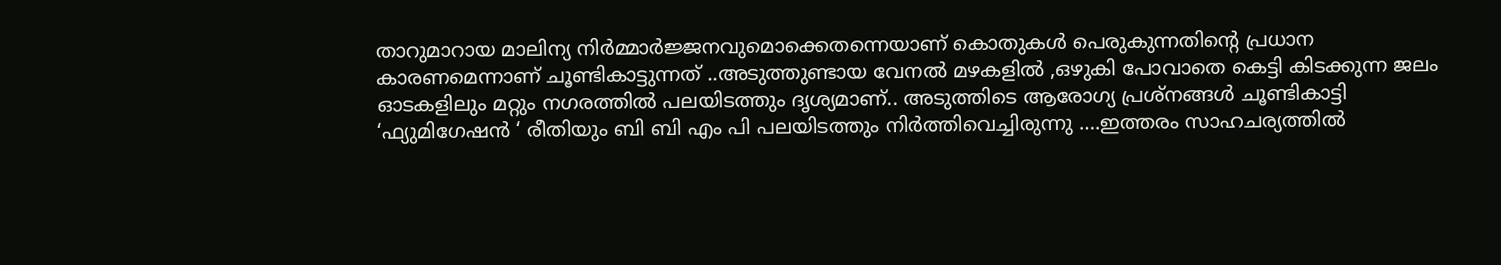താറുമാറായ മാലിന്യ നിര്‍മ്മാര്‍ജ്ജനവുമൊക്കെതന്നെയാണ് കൊതുകള്‍ പെരുകുന്നതിന്റെ പ്രധാന കാരണമെന്നാണ് ചൂണ്ടികാട്ടുന്നത് ..അടുത്തുണ്ടായ വേനല്‍ മഴകളില്‍ ,ഒഴുകി പോവാതെ കെട്ടി കിടക്കുന്ന ജലം ഓടകളിലും മറ്റും നഗരത്തില്‍ പലയിടത്തും ദൃശ്യമാണ്.. അടുത്തിടെ ആരോഗ്യ പ്രശ്നങ്ങള്‍ ചൂണ്ടികാട്ടി ‘ഫ്യുമിഗേഷന്‍ ‘ രീതിയും ബി ബി എം പി പലയിടത്തും നിര്‍ത്തിവെച്ചിരുന്നു ….ഇത്തരം സാഹചര്യത്തില്‍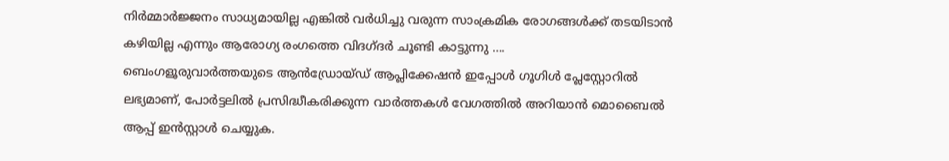നിര്‍മ്മാര്‍ജ്ജനം സാധ്യമായില്ല എങ്കില്‍ വര്‍ധിച്ചു വരുന്ന സാംക്രമിക രോഗങ്ങള്‍ക്ക് തടയിടാന്‍ കഴിയില്ല എന്നും ആരോഗ്യ രംഗത്തെ വിദഗ്ദര്‍ ചൂണ്ടി കാട്ടുന്നു ….
ബെംഗളൂരുവാർത്തയുടെ ആൻഡ്രോയ്ഡ് ആപ്ലിക്കേഷൻ ഇപ്പോൾ ഗൂഗിൾ പ്ലേസ്റ്റോറിൽ ലഭ്യമാണ്, പോർട്ടലിൽ പ്രസിദ്ധീകരിക്കുന്ന വാർത്തകൾ വേഗത്തിൽ അറിയാൻ മൊബൈൽ ആപ്പ് ഇൻസ്റ്റാൾ ചെയ്യുക.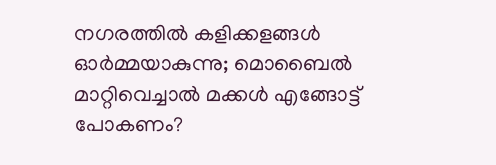നഗരത്തിൽ കളിക്കളങ്ങൾ ഓർമ്മയാകുന്നു; മൊബൈൽ മാറ്റിവെച്ചാൽ മക്കൾ എങ്ങോട്ട് പോകണം?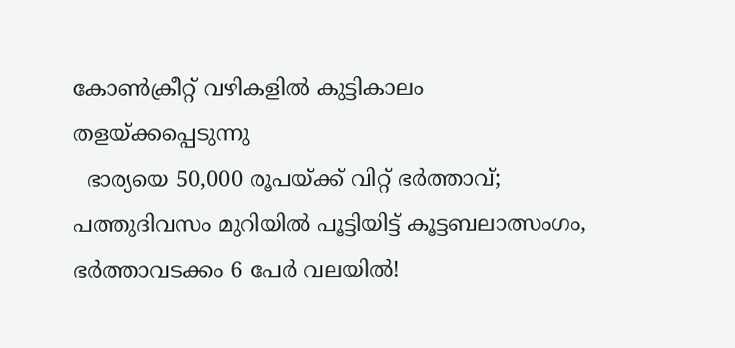കോൺക്രീറ്റ് വഴികളിൽ കുട്ടികാലം തളയ്ക്കപ്പെടുന്നു
  ഭാര്യയെ 50,000 രൂപയ്ക്ക് വിറ്റ് ഭർത്താവ്; പത്തുദിവസം മുറിയിൽ പൂട്ടിയിട്ട് കൂട്ടബലാത്സംഗം, ഭർത്താവടക്കം 6 പേർ വലയിൽ!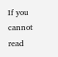If you cannot read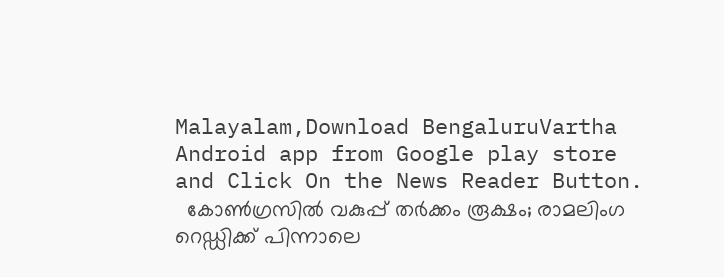Malayalam,Download BengaluruVartha Android app from Google play store and Click On the News Reader Button.
  കോൺഗ്രസിൽ വകുപ്പ് തർക്കം രൂക്ഷം; രാമലിംഗ റെഡ്ഡിക്ക് പിന്നാലെ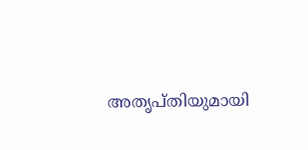അതൃപ്തിയുമായി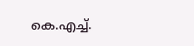കെ.എച്ച്.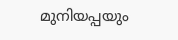മുനിയപ്പയും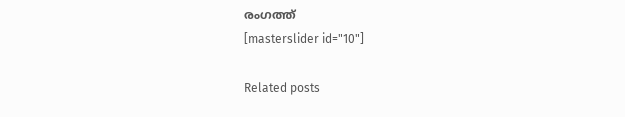രംഗത്ത്
[masterslider id="10"]

Related posts